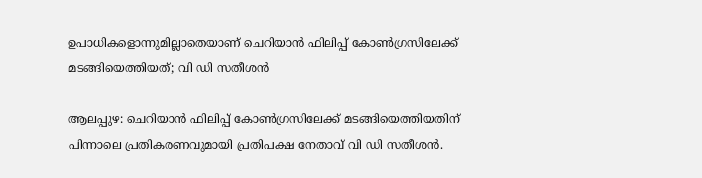ഉപാധികളൊന്നുമില്ലാതെയാണ് ചെറിയാൻ ഫിലിപ്പ് കോൺഗ്രസിലേക്ക് മടങ്ങിയെത്തിയത്; വി ഡി സതീശൻ

ആലപ്പുഴ: ചെറിയാൻ ഫിലിപ്പ് കോൺഗ്രസിലേക്ക് മടങ്ങിയെത്തിയതിന് പിന്നാലെ പ്രതികരണവുമായി പ്രതിപക്ഷ നേതാവ് വി ഡി സതീശൻ.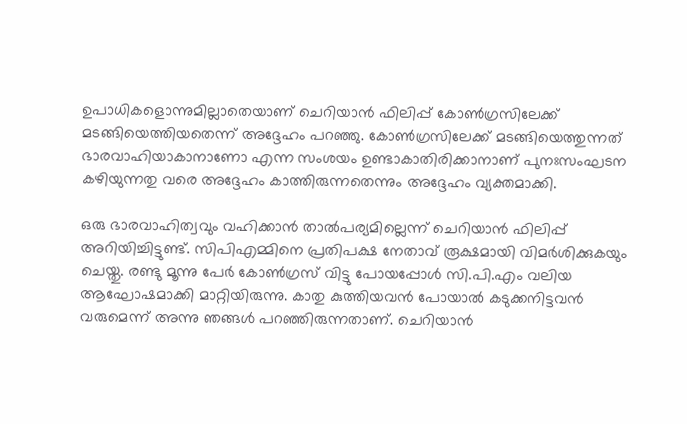ഉപാധികളൊന്നുമില്ലാതെയാണ് ചെറിയാൻ ഫിലിപ്പ് കോൺഗ്രസിലേക്ക് മടങ്ങിയെത്തിയതെന്ന് അദ്ദേഹം പറഞ്ഞു. കോൺഗ്രസിലേക്ക് മടങ്ങിയെത്തുന്നത് ഭാരവാഹിയാകാനാണോ എന്ന സംശയം ഉണ്ടാകാതിരിക്കാനാണ് പുനഃസംഘടന കഴിയുന്നതു വരെ അദ്ദേഹം കാത്തിരുന്നതെന്നും അദ്ദേഹം വ്യക്തമാക്കി.

ഒരു ഭാരവാഹിത്വവും വഹിക്കാൻ താൽപര്യമില്ലെന്ന് ചെറിയാൻ ഫിലിപ്പ് അറിയിച്ചിട്ടുണ്ട്. സിപിഎമ്മിനെ പ്രതിപക്ഷ നേതാവ് രൂക്ഷമായി വിമർശിക്കുകയും ചെയ്തു. രണ്ടു മൂന്നു പേർ കോൺഗ്രസ് വിട്ടു പോയപ്പോൾ സി.പി.എം വലിയ ആഘോഷമാക്കി മാറ്റിയിരുന്നു. കാതു കുത്തിയവൻ പോയാൽ കടുക്കനിട്ടവൻ വരുമെന്ന് അന്നു ഞങ്ങൾ പറഞ്ഞിരുന്നതാണ്. ചെറിയാൻ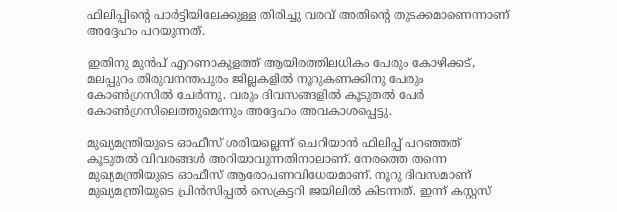ഫിലിപ്പിന്റെ പാർട്ടിയിലേക്കുള്ള തിരിച്ചു വരവ് അതിന്റെ തുടക്കമാണെന്നാണ് അദ്ദേഹം പറയുന്നത്.

ഇതിനു മുൻപ് എറണാകുളത്ത് ആയിരത്തിലധികം പേരും കോഴിക്കട്, മലപ്പുറം തിരുവനന്തപുരം ജില്ലകളിൽ നൂറുകണക്കിനു പേരും കോൺഗ്രസിൽ ചേർന്നു. വരും ദിവസങ്ങളിൽ കൂടുതൽ പേർ കോൺഗ്രസിലെത്തുമെന്നും അദ്ദേഹം അവകാശപ്പെട്ടു.

മുഖ്യമന്ത്രിയുടെ ഓഫീസ് ശരിയല്ലെന്ന് ചെറിയാൻ ഫിലിപ്പ് പറഞ്ഞത് കൂടുതൽ വിവരങ്ങൾ അറിയാവുന്നതിനാലാണ്. നേരത്തെ തന്നെ മുഖ്യമന്ത്രിയുടെ ഓഫീസ് ആരോപണവിധേയമാണ്. നൂറു ദിവസമാണ് മുഖ്യമന്ത്രിയുടെ പ്രിൻസിപ്പൽ സെക്രട്ടറി ജയിലിൽ കിടന്നത്. ഇന്ന് കസ്റ്റസ്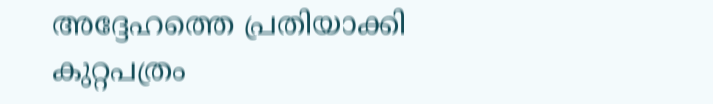അദ്ദേഹത്തെ പ്രതിയാക്കി കുറ്റപത്രം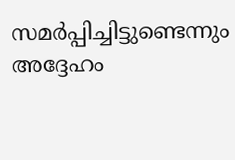സമർപ്പിച്ചിട്ടുണ്ടെന്നും അദ്ദേഹം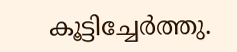കൂട്ടിച്ചേർത്തു.